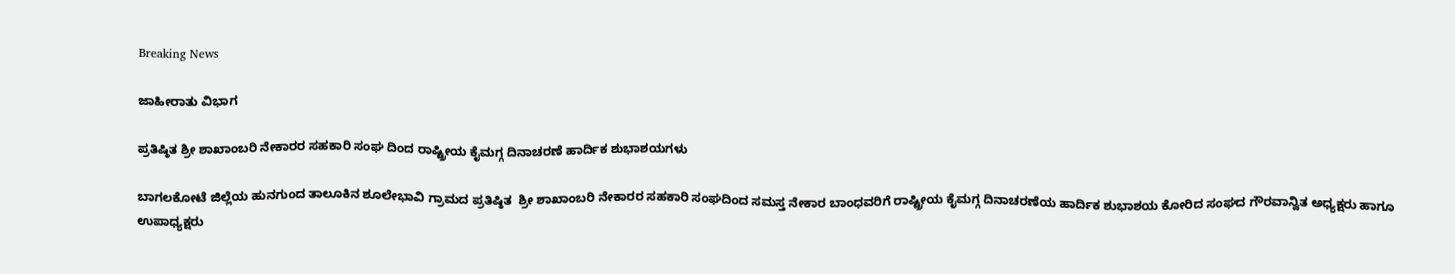Breaking News

ಜಾಹೀರಾತು ವಿಭಾಗ

ಪ್ರತಿಷ್ಠಿತ ಶ್ರೀ ಶಾಖಾಂಬರಿ ನೇಕಾರರ ಸಹಕಾರಿ ಸಂಘ ದಿಂದ ರಾಷ್ಟ್ರೀಯ ಕೈಮಗ್ಗ ದಿನಾಚರಣೆ ಹಾರ್ದಿಕ ಶುಭಾಶಯಗಳು

ಬಾಗಲಕೋಟೆ ಜಿಲ್ಲೆಯ ಹುನಗುಂದ ತಾಲೂಕಿನ ಶೂಲೇಭಾವಿ ಗ್ರಾಮದ ಪ್ರತಿಷ್ಠಿತ  ಶ್ರೀ ಶಾಖಾಂಬರಿ ನೇಕಾರರ ಸಹಕಾರಿ ಸಂಘದಿಂದ ಸಮಸ್ತ ನೇಕಾರ ಬಾಂಧವರಿಗೆ ರಾಷ್ಟ್ರೀಯ ಕೈಮಗ್ಗ ದಿನಾಚರಣೆಯ ಹಾರ್ದಿಕ ಶುಭಾಶಯ ಕೋರಿದ ಸಂಘದ ಗೌರವಾನ್ವಿತ ಅಧ್ಯಕ್ಷರು ಹಾಗೂ ಉಪಾಧ್ಯಕ್ಷರು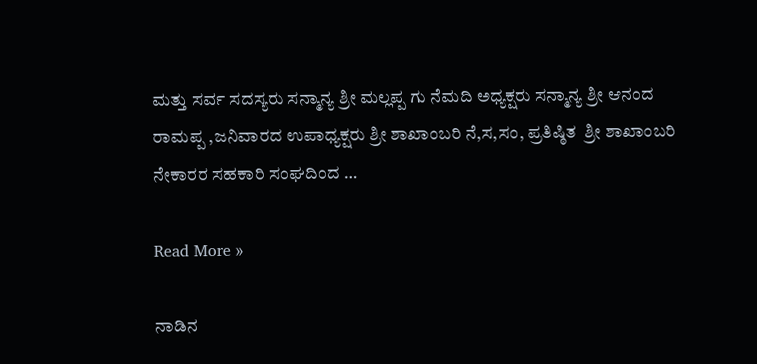ಮತ್ತು ಸರ್ವ ಸದಸ್ಯರು ಸನ್ಮಾನ್ಯ ಶ್ರೀ ಮಲ್ಲಪ್ಪ ಗು ನೆಮದಿ ಅಧ್ಯಕ್ಷರು ಸನ್ಮಾನ್ಯ ಶ್ರೀ ಆನಂದ ರಾಮಪ್ಪ ,ಜನಿವಾರದ ಉಪಾಧ್ಯಕ್ಷರು ಶ್ರೀ ಶಾಖಾಂಬರಿ ನೆ,ಸ,ಸಂ, ಪ್ರತಿಷ್ಠಿತ  ಶ್ರೀ ಶಾಖಾಂಬರಿ ನೇಕಾರರ ಸಹಕಾರಿ ಸಂಘದಿಂದ …

Read More »

ನಾಡಿನ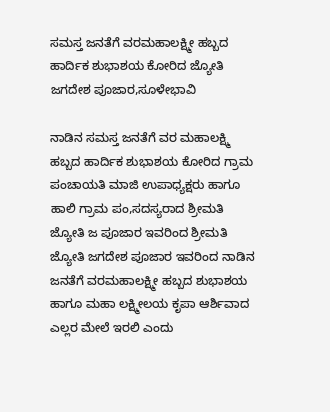ಸಮಸ್ತ ಜನತೆಗೆ ವರಮಹಾಲಕ್ಷ್ಮೀ ಹಬ್ಬದ ಹಾರ್ದಿಕ ಶುಭಾಶಯ ಕೋರಿದ ಜ್ಯೋತಿ ಜಗದೇಶ ಪೂಜಾರ,ಸೂಳೇಭಾವಿ

ನಾಡಿನ ಸಮಸ್ತ ಜನತೆಗೆ ವರ ಮಹಾಲಕ್ಷ್ಮಿ ಹಬ್ಬದ ಹಾರ್ದಿಕ ಶುಭಾಶಯ ಕೋರಿದ ಗ್ರಾಮ ಪಂಚಾಯತಿ ಮಾಜಿ ಉಪಾಧ್ಯಕ್ಷರು ಹಾಗೂ ಹಾಲಿ ಗ್ರಾಮ ಪಂ,ಸದಸ್ಯರಾದ ಶ್ರೀಮತಿ ಜ್ಯೋತಿ ಜ ಪೂಜಾರ ಇವರಿಂದ ಶ್ರೀಮತಿ ಜ್ಯೋತಿ ಜಗದೇಶ ಪೂಜಾರ ಇವರಿಂದ ನಾಡಿನ ಜನತೆಗೆ ವರಮಹಾಲಕ್ಷ್ಮೀ ಹಬ್ಬದ ಶುಭಾಶಯ ಹಾಗೂ ಮಹಾ ಲಕ್ಷ್ಮೀಲಯ ಕೃಪಾ ಆರ್ಶಿವಾದ ಎಲ್ಲರ ಮೇಲೆ ಇರಲಿ ಎಂದು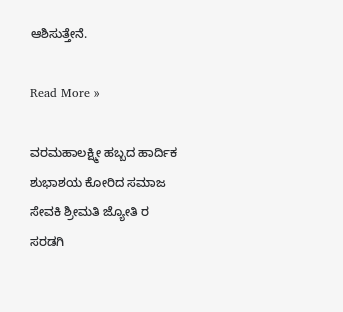ಆಶಿಸುತ್ತೇನೆ.

Read More »

ವರಮಹಾಲಕ್ಷ್ಮೀ ಹಬ್ಬದ ಹಾರ್ದಿಕ ಶುಭಾಶಯ ಕೋರಿದ ಸಮಾಜ ಸೇವಕಿ ಶ್ರೀಮತಿ ಜ್ಯೋತಿ ರ ಸರಡಗಿ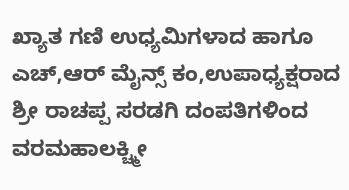ಖ್ಯಾತ ಗಣಿ ಉಧ್ಯಮಿಗಳಾದ ಹಾಗೂ ಎಚ್,ಆರ್ ಮೈನ್ಸ್ ಕಂ,ಉಪಾಧ್ಯಕ್ಷರಾದ ಶ್ರೀ ರಾಚಪ್ಪ ಸರಡಗಿ ದಂಪತಿಗಳಿಂದ ವರಮಹಾಲಕ್ಚ್ಮೀ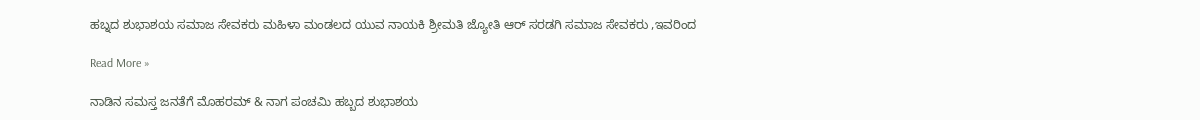ಹಬ್ನದ ಶುಭಾಶಯ ಸಮಾಜ ಸೇವಕರು ಮಹಿಳಾ ಮಂಡಲದ ಯುವ ನಾಯಕಿ ಶ್ರೀಮತಿ ಜ್ಯೋತಿ ಆರ್ ಸರಡಗಿ ಸಮಾಜ ಸೇವಕರು ,ಇವರಿಂದ

Read More »

ನಾಡಿನ ಸಮಸ್ತ ಜನತೆಗೆ ಮೊಹರಮ್ & ನಾಗ ಪಂಚಮಿ ಹಬ್ಬದ ಶುಭಾಶಯ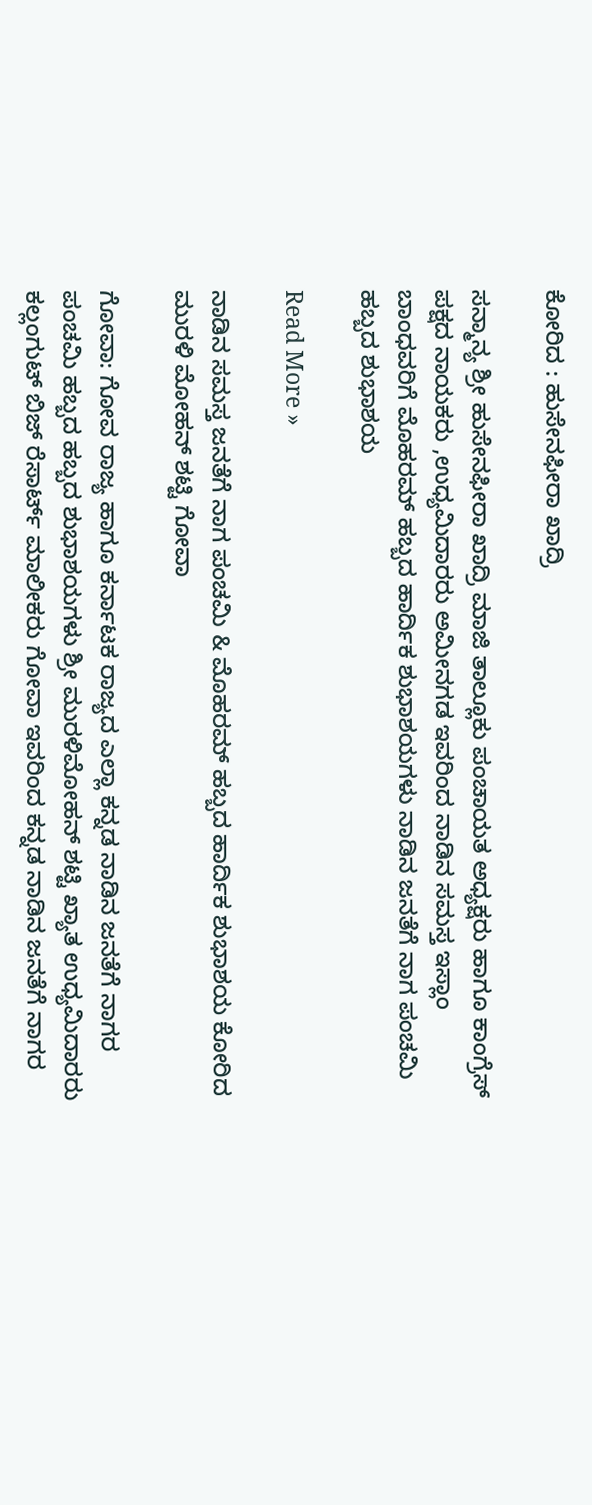ಕೋರಿದ : ಹುಸೇನಫೀರಾ ಖಾದ್ರಿ

ಸನ್ಮಾನ್ಯ ಶ್ರೀ ಹುಸೇನಫೀರಾ ಖಾದ್ರಿ ಮಾಜಿ ತಾಲ್ಲೂಕು ಪಂಚಾಯತ ಅಧ್ಯಕ್ಷರು ಹಾಗೂ ಕಾಂಗ್ರೆಸ್ ಪಕ್ಷದ ನಾಯಕರು ,ಉಧ್ಯಮಿದಾರರು ಅಮೀನಗಡ ಇವರಿಂದ ನಾಡಿನ ಸಮಸ್ತ ಇಸ್ಲಾಂ ಬಾಂಧವರಿಗೆ ಮೊಹರಮ್ ಹಬ್ಬದ ಹಾರ್ದಿಕ ಶುಭಾಶಯಗಳು ನಾಡಿನ ಜನತೆಗೆ ನಾಗ ಪಂಚಮಿ ಹಬ್ಬದ ಶುಭಾಶಯ

Read More »

ನಾಡಿನ ಸಮಸ್ತ ಜನತೆಗೆ ನಾಗ ಪಂಚಮಿ & ಮೊಹರಮ್ ಹಬ್ಬದ ಹಾರ್ದಿಕ ಶುಭಾಶಯ ಕೋರಿದ ಮುರಳಿ ಮೋಹನ್ ಶಟ್ಟಿ ಗೋವಾ

ಗೋವಾ: ಗೋವ ರಾಜ್ಯ ಹಾಗೂ ಕರ್ನಾಟಕ ರಾಜ್ಯದ ಎಲ್ಲಾ ಕನ್ನಡ ನಾಡಿನ ಜನತೆಗೆ ನಾಗರ ಪಂಚಮಿ ಹಬ್ಬದ ಹಬ್ಬದ ಶುಭಾಶಯಗಳು ಶ್ರೀ ಮುರಳಿಮೋಹನ್ ಶಟ್ಟಿ ಖ್ಯಾತ ಉಧ್ಯಮಿದಾರರು ಕಲ್ಲಂಗುಟ್ ಬಿಜ್ ರೆಸಾರ್ಟ್ ಮಾಲೀಕರು ಗೋವಾ ಇವರಿಂದ ಕನ್ನಡ ನಾಡಿನ ಜನತೆಗೆ ನಾಗರ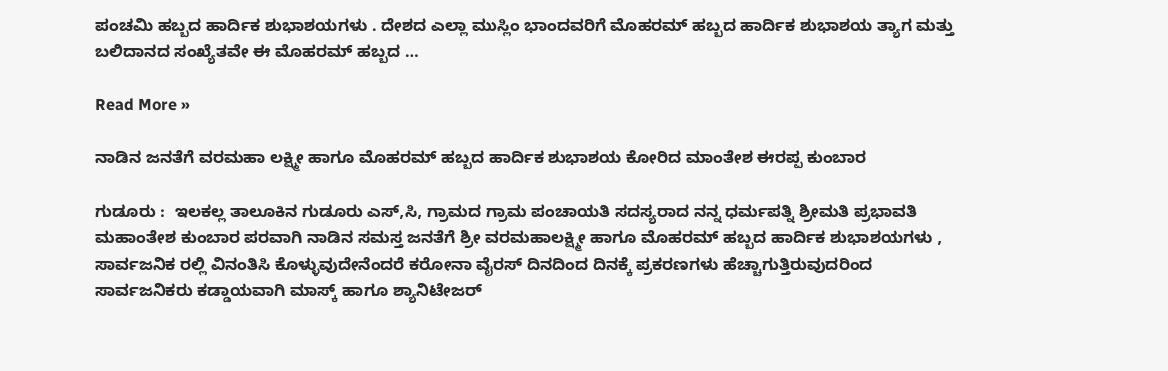ಪಂಚಮಿ ಹಬ್ಬದ ಹಾರ್ದಿಕ ಶುಭಾಶಯಗಳು . ದೇಶದ ಎಲ್ಲಾ ಮುಸ್ಲಿಂ ಭಾಂದವರಿಗೆ ಮೊಹರಮ್ ಹಬ್ಬದ ಹಾರ್ದಿಕ ಶುಭಾಶಯ ತ್ಯಾಗ ಮತ್ತು ಬಲಿದಾನದ ಸಂಖ್ಯೆತವೇ ಈ ಮೊಹರಮ್ ಹಬ್ಬದ …

Read More »

ನಾಡಿನ ಜನತೆಗೆ ವರಮಹಾ ಲಕ್ಷ್ಮೀ ಹಾಗೂ ಮೊಹರಮ್ ಹಬ್ಬದ ಹಾರ್ದಿಕ ಶುಭಾಶಯ ಕೋರಿದ ಮಾಂತೇಶ ಈರಪ್ಪ ಕುಂಬಾರ

ಗುಡೂರು :  ಇಲಕಲ್ಲ ತಾಲೂಕಿನ ಗುಡೂರು ಎಸ್,ಸಿ, ಗ್ರಾಮದ ಗ್ರಾಮ ಪಂಚಾಯತಿ ಸದಸ್ಯರಾದ ನನ್ನ ಧರ್ಮಪತ್ನಿ ಶ್ರೀಮತಿ ಪ್ರಭಾವತಿ ಮಹಾಂತೇಶ ಕುಂಬಾರ ಪರವಾಗಿ ನಾಡಿನ ಸಮಸ್ತ ಜನತೆಗೆ ಶ್ರೀ ವರಮಹಾಲಕ್ಷ್ಮೀ ಹಾಗೂ ಮೊಹರಮ್ ಹಬ್ಬದ ಹಾರ್ದಿಕ ಶುಭಾಶಯಗಳು , ಸಾರ್ವಜನಿಕ ರಲ್ಲಿ ವಿನಂತಿಸಿ ಕೊಳ್ಳುವುದೇನೆಂದರೆ ಕರೋನಾ ವೈರಸ್ ದಿನದಿಂದ ದಿನಕ್ಕೆ ಪ್ರಕರಣಗಳು ಹೆಚ್ಚಾಗುತ್ತಿರುವುದರಿಂದ ಸಾರ್ವಜನಿಕರು ಕಡ್ಡಾಯವಾಗಿ ಮಾಸ್ಕ್ ಹಾಗೂ ಶ್ಯಾನಿಟೇಜರ್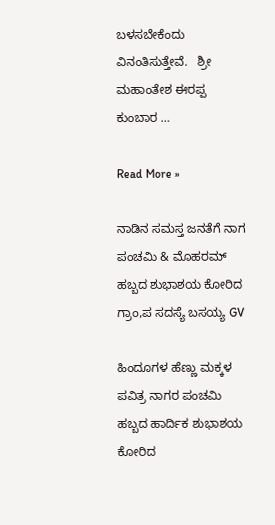ಬಳಸಬೇಕೆಂದು ವಿನಂತಿಸುತ್ತೇವೆ.   ಶ್ರೀ ಮಹಾಂತೇಶ ಈರಪ್ಪ ಕುಂಬಾರ …

Read More »

ನಾಡಿನ ಸಮಸ್ತ ಜನತೆಗೆ ನಾಗ ಪಂಚಮಿ & ಮೊಹರಮ್ ಹಬ್ಬದ ಶುಭಾಶಯ ಕೋರಿದ ಗ್ರಾಂ,ಪ ಸದಸ್ಯೆ ಬಸಯ್ಯ GV

ಹಿಂದೂಗಳ ಹೆಣ್ಣು ಮಕ್ಕಳ ಪವಿತ್ರ ನಾಗರ ಪಂಚಮಿ ಹಬ್ಬದ ಹಾರ್ದಿಕ ಶುಭಾಶಯ ಕೋರಿದ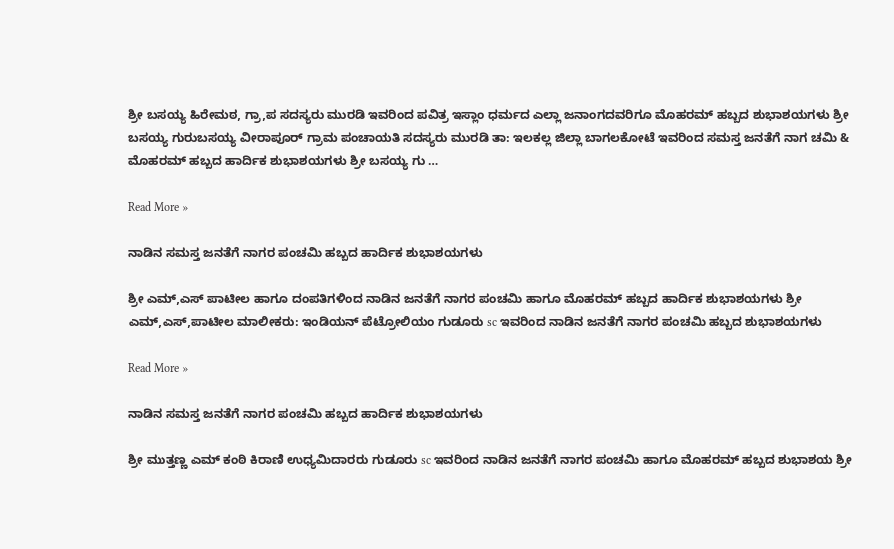ಶ್ರೀ ಬಸಯ್ಯ ಹಿರೇಮಠ, ಗ್ರಾ,ಪ ಸದಸ್ಯರು ಮುರಡಿ ಇವರಿಂದ ಪವಿತ್ರ ಇಸ್ಲಾಂ ಧರ್ಮದ ಎಲ್ಲಾ ಜನಾಂಗದವರಿಗೂ ಮೊಹರಮ್ ಹಬ್ಬದ ಶುಭಾಶಯಗಳು ಶ್ರೀ ಬಸಯ್ಯ ಗುರುಬಸಯ್ಯ ವೀರಾಪೂರ್ ಗ್ರಾಮ ಪಂಚಾಯತಿ ಸದಸ್ಯರು ಮುರಡಿ ತಾ: ಇಲಕಲ್ಲ ಜಿಲ್ಲಾ ಬಾಗಲಕೋಟೆ ಇವರಿಂದ ಸಮಸ್ತ ಜನತೆಗೆ ನಾಗ ಚಮಿ & ಮೊಹರಮ್ ಹಬ್ಬದ ಹಾರ್ದಿಕ ಶುಭಾಶಯಗಳು ಶ್ರೀ ಬಸಯ್ಯ ಗು …

Read More »

ನಾಡಿನ ಸಮಸ್ತ ಜನತೆಗೆ ನಾಗರ ಪಂಚಮಿ ಹಬ್ಬದ ಹಾರ್ದಿಕ ಶುಭಾಶಯಗಳು

ಶ್ರೀ ಎಮ್,ಎಸ್ ಪಾಟೀಲ ಹಾಗೂ ದಂಪತಿಗಳಿಂದ ನಾಡಿನ ಜನತೆಗೆ ನಾಗರ ಪಂಚಮಿ ಹಾಗೂ ಮೊಹರಮ್ ಹಬ್ಬದ ಹಾರ್ದಿಕ ಶುಭಾಶಯಗಳು ಶ್ರೀ ಎಮ್,ಎಸ್,ಪಾಟೀಲ ಮಾಲೀಕರು: ಇಂಡಿಯನ್ ಪೆಟ್ರೋಲಿಯಂ ಗುಡೂರು sc ಇವರಿಂದ ನಾಡಿನ ಜನತೆಗೆ ನಾಗರ ಪಂಚಮಿ ಹಬ್ಬದ ಶುಭಾಶಯಗಳು

Read More »

ನಾಡಿನ ಸಮಸ್ತ ಜನತೆಗೆ ನಾಗರ ಪಂಚಮಿ ಹಬ್ಬದ ಹಾರ್ದಿಕ ಶುಭಾಶಯಗಳು

ಶ್ರೀ ಮುತ್ತಣ್ಣ ಎಮ್ ಕಂಠಿ ಕಿರಾಣಿ ಉಧ್ಯಮಿದಾರರು ಗುಡೂರು sc ಇವರಿಂದ ನಾಡಿನ ಜನತೆಗೆ ನಾಗರ ಪಂಚಮಿ ಹಾಗೂ ಮೊಹರಮ್ ಹಬ್ಬದ ಶುಭಾಶಯ ಶ್ರೀ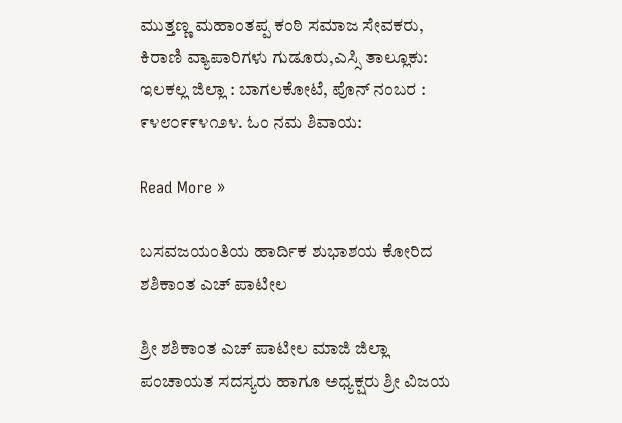ಮುತ್ತಣ್ಣ ಮಹಾಂತಪ್ಪ ಕಂಠಿ ಸಮಾಜ ಸೇವಕರು, ಕಿರಾಣಿ ವ್ಯಾಪಾರಿಗಳು ಗುಡೂರು,ಎಸ್ಸಿ ತಾಲ್ಲೂಕು: ಇಲಕಲ್ಲ ಜಿಲ್ಲಾ : ಬಾಗಲಕೋಟೆ, ಪೊನ್ ನಂಬರ : ೯೪೮೦೯೯೪೧೨೪. ಓಂ ನಮ ಶಿವಾಯ:

Read More »

ಬಸವಜಯಂತಿಯ ಹಾರ್ದಿಕ ಶುಭಾಶಯ ಕೋರಿದ ಶಶಿಕಾಂತ ಎಚ್ ಪಾಟೀಲ

ಶ್ರೀ ಶಶಿಕಾಂತ ಎಚ್ ಪಾಟೀಲ ಮಾಜಿ ಜಿಲ್ಲಾ ಪಂಚಾಯತ ಸದಸ್ಯರು ಹಾಗೂ ಅಧ್ಯಕ್ಷರು ಶ್ರೀ ವಿಜಯ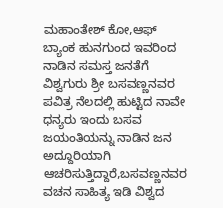ಮಹಾಂತೇಶ್ ಕೋ,ಆಫ್ ಬ್ಯಾಂಕ ಹುನಗುಂದ ಇವರಿಂದ ನಾಡಿನ ಸಮಸ್ತ ಜನತೆಗೆ ವಿಶ್ವಗುರು ಶ್ರೀ ಬಸವಣ್ಣನವರ ಪವಿತ್ರ ನೆಲದಲ್ಲಿ ಹುಟ್ಟಿದ ನಾವೇ ಧನ್ಯರು ಇಂದು ಬಸವ ಜಯಂತಿಯನ್ನು ನಾಡಿನ ಜನ ಅದ್ದೂರಿಯಾಗಿ ಆಚರಿಸುತ್ತಿದ್ದಾರೆ,ಬಸವಣ್ಣನವರ ವಚನ ಸಾಹಿತ್ಯ ಇಡಿ ವಿಶ್ವದ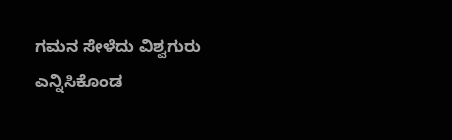ಗಮನ ಸೇಳೆದು ವಿಶ್ವಗುರು ಎನ್ನಿಸಿಕೊಂಡ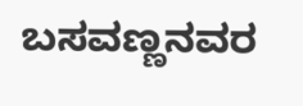ಬಸವಣ್ಣನವರ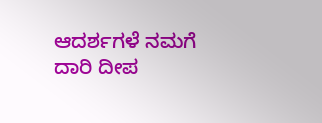ಆದರ್ಶಗಳೆ ನಮಗೆ ದಾರಿ ದೀಪ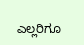ಎಲ್ಲರಿಗೂ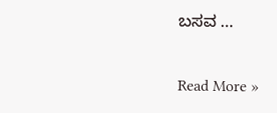ಬಸವ …

Read More »